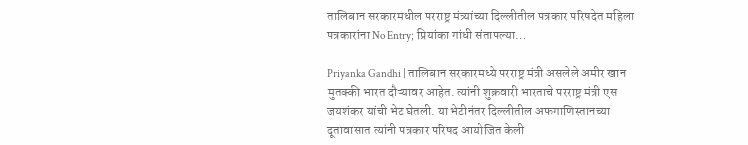तालिबान सरकारमधील परराष्ट्र मंत्र्यांच्या दिल्लीतील पत्रकार परिषदेत महिला पत्रकारांना No Entry; प्रियांका गांधी संतापल्या…

Priyanka Gandhi | तालिबान सरकारमध्ये परराष्ट्र मंत्री असलेले अमीर खान मुतक्की भारत दौऱ्यावर आहेत. त्यांनी शुक्रवारी भारताचे परराष्ट्र मंत्री एस जयशंकर यांची भेट घेतली. या भेटीनंतर दिल्लीतील अफगाणिस्तानच्या दूतावासात त्यांनी पत्रकार परिषद आयोजित केली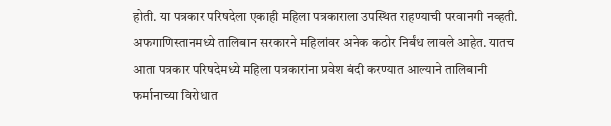होती. या पत्रकार परिषदेला एकाही महिला पत्रकाराला उपस्थित राहण्याची परवानगी नव्हती.
अफगाणिस्तानमध्ये तालिबान सरकारने महिलांवर अनेक कठोर निर्बंध लावले आहेत. यातच आता पत्रकार परिषदेमध्ये महिला पत्रकारांना प्रवेश बंदी करण्यात आल्याने तालिबानी फर्मानाच्या विरोधात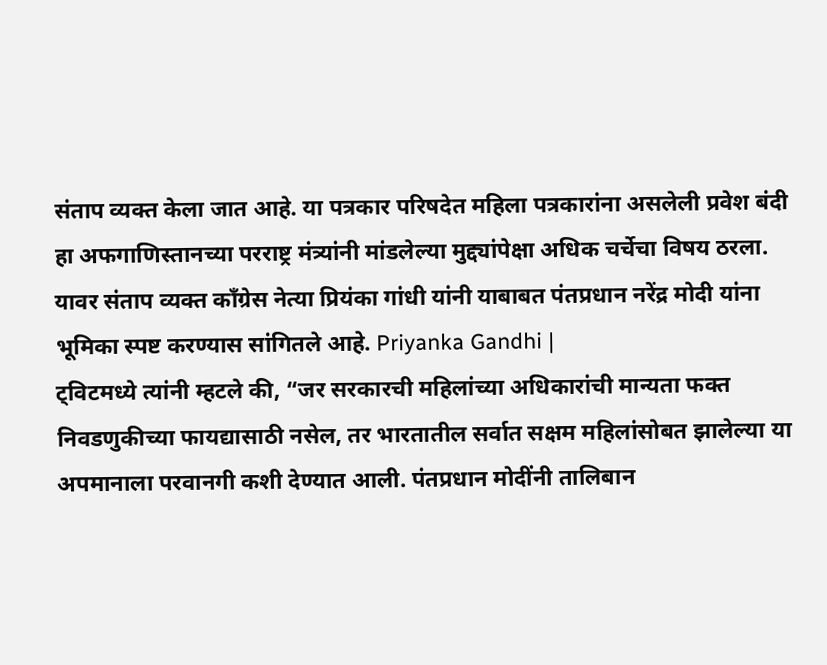संताप व्यक्त केला जात आहे. या पत्रकार परिषदेत महिला पत्रकारांना असलेली प्रवेश बंदी हा अफगाणिस्तानच्या परराष्ट्र मंत्र्यांनी मांडलेल्या मुद्द्यांपेक्षा अधिक चर्चेचा विषय ठरला. यावर संताप व्यक्त काँग्रेस नेत्या प्रियंका गांधी यांनी याबाबत पंतप्रधान नरेंद्र मोदी यांना भूमिका स्पष्ट करण्यास सांगितले आहे. Priyanka Gandhi |
ट्विटमध्ये त्यांनी म्हटले की, “जर सरकारची महिलांच्या अधिकारांची मान्यता फक्त निवडणुकीच्या फायद्यासाठी नसेल, तर भारतातील सर्वात सक्षम महिलांसोबत झालेल्या या अपमानाला परवानगी कशी देण्यात आली. पंतप्रधान मोदींनी तालिबान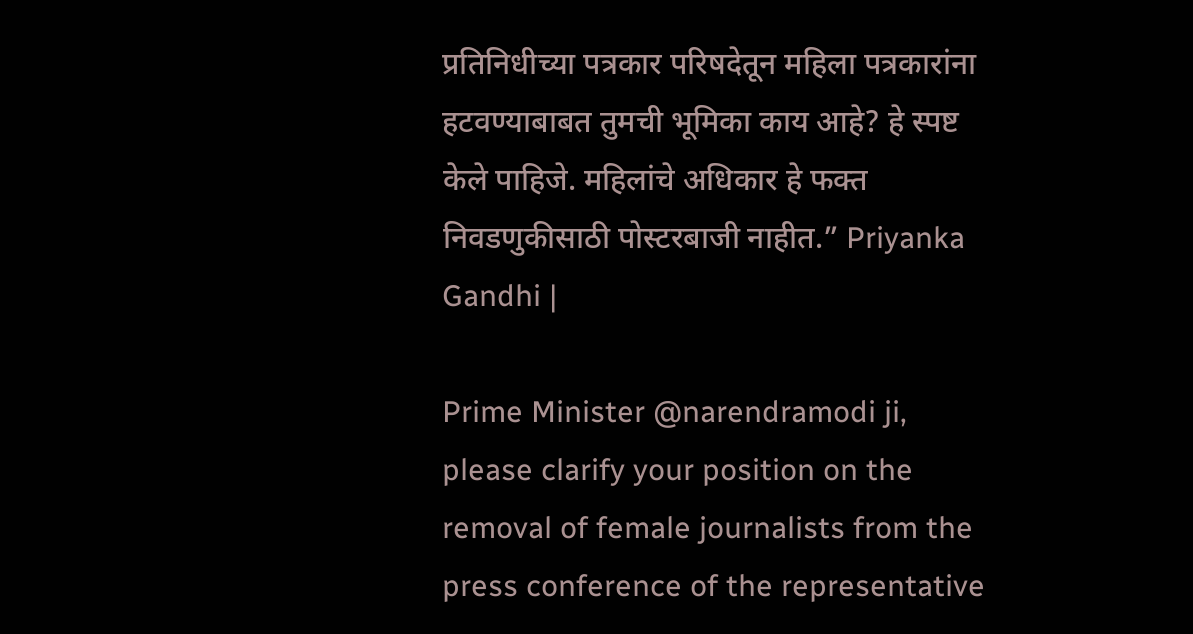प्रतिनिधीच्या पत्रकार परिषदेतून महिला पत्रकारांना हटवण्याबाबत तुमची भूमिका काय आहे? हे स्पष्ट केले पाहिजे. महिलांचे अधिकार हे फक्त निवडणुकीसाठी पोस्टरबाजी नाहीत.” Priyanka Gandhi |

Prime Minister @narendramodi ji, please clarify your position on the removal of female journalists from the press conference of the representative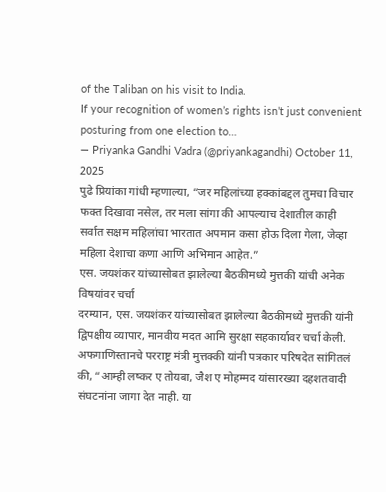of the Taliban on his visit to India.
If your recognition of women’s rights isn’t just convenient posturing from one election to…
— Priyanka Gandhi Vadra (@priyankagandhi) October 11, 2025
पुढे प्रियांका गांधी म्हणाल्या, “जर महिलांच्या हक्कांबद्दल तुमचा विचार फक्त दिखावा नसेल, तर मला सांगा की आपल्याच देशातील काही सर्वात सक्षम महिलांचा भारतात अपमान कसा होऊ दिला गेला, जेव्हा महिला देशाचा कणा आणि अभिमान आहेत.”
एस. जयशंकर यांच्यासोबत झालेल्या बैठकीमध्ये मुत्तकी यांची अनेक विषयांवर चर्चा
दरम्यान, एस. जयशंकर यांच्यासोबत झालेल्या बैठकीमध्ये मुत्तकी यांनी द्विपक्षीय व्यापार, मानवीय मदत आमि सुरक्षा सहकार्यावर चर्चा केली. अफगाणिस्तानचे परराष्ट्र मंत्री मुत्तक्की यांनी पत्रकार परिषदेत सांगितलं की, “आम्ही लष्कर ए तोयबा, जैश ए मोहम्मद यांसारख्या दहशतवादी संघटनांना जागा देत नाही. या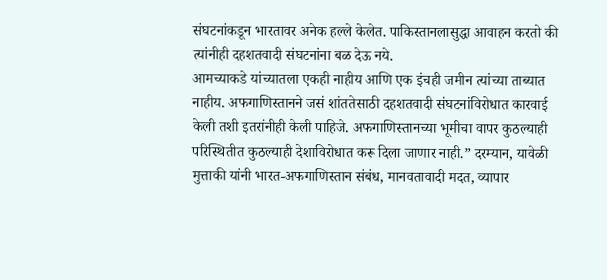संघटनांकडून भारतावर अनेक हल्ले केलेत. पाकिस्तानलासुद्धा आवाहन करतो की त्यांनीही दहशतवादी संघटनांना बळ देऊ नये.
आमच्याकडे यांच्यातला एकही नाहीय आणि एक इंचही जमीन त्यांच्या ताब्यात नाहीय. अफगाणिस्तानने जसं शांततेसाठी दहशतवादी संघटनांविरोधात कारवाई केली तशी इतरांनीही केली पाहिजे. अफगाणिस्तानच्या भूमीचा वापर कुठल्याही परिस्थितीत कुठल्याही देशाविरोधात करू दिला जाणार नाही.” दरम्यान, यावेळी मुत्ताकी यांनी भारत-अफगाणिस्तान संबंध, मानवतावादी मदत, व्यापार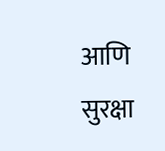आणि सुरक्षा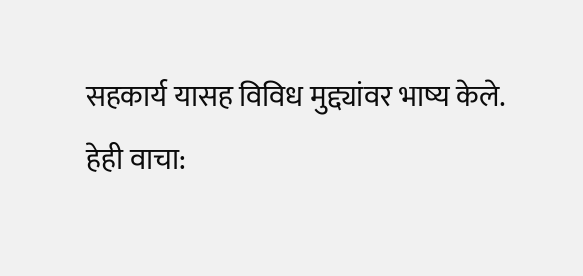सहकार्य यासह विविध मुद्द्यांवर भाष्य केले.
हेही वाचा: